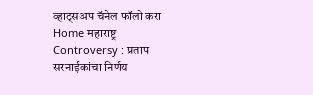व्हाट्सअप चॅनेल फॉलो करा
Home महाराष्ट्र Controversy : प्रताप सरनाईकांचा निर्णय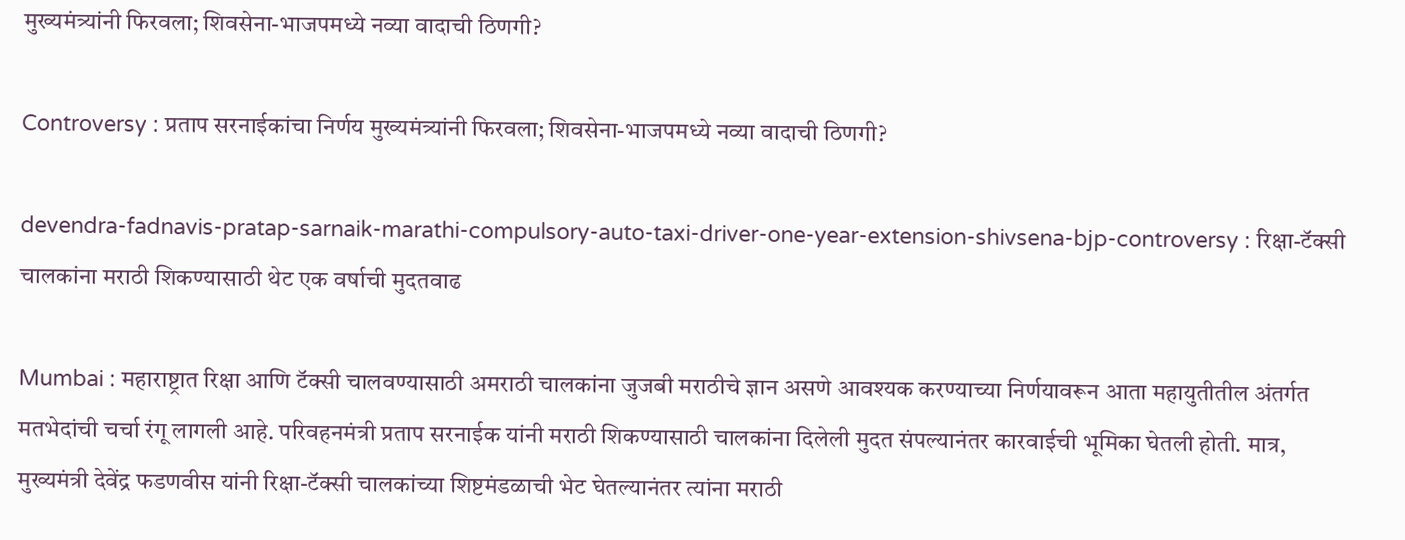मुख्यमंत्र्यांनी फिरवला; शिवसेना-भाजपमध्ये नव्या वादाची ठिणगी?

Controversy : प्रताप सरनाईकांचा निर्णय मुख्यमंत्र्यांनी फिरवला; शिवसेना-भाजपमध्ये नव्या वादाची ठिणगी?

devendra-fadnavis-pratap-sarnaik-marathi-compulsory-auto-taxi-driver-one-year-extension-shivsena-bjp-controversy : रिक्षा-टॅक्सी चालकांना मराठी शिकण्यासाठी थेट एक वर्षाची मुदतवाढ

Mumbai : महाराष्ट्रात रिक्षा आणि टॅक्सी चालवण्यासाठी अमराठी चालकांना जुजबी मराठीचे ज्ञान असणे आवश्यक करण्याच्या निर्णयावरून आता महायुतीतील अंतर्गत मतभेदांची चर्चा रंगू लागली आहे. परिवहनमंत्री प्रताप सरनाईक यांनी मराठी शिकण्यासाठी चालकांना दिलेली मुदत संपल्यानंतर कारवाईची भूमिका घेतली होती. मात्र, मुख्यमंत्री देवेंद्र फडणवीस यांनी रिक्षा-टॅक्सी चालकांच्या शिष्टमंडळाची भेट घेतल्यानंतर त्यांना मराठी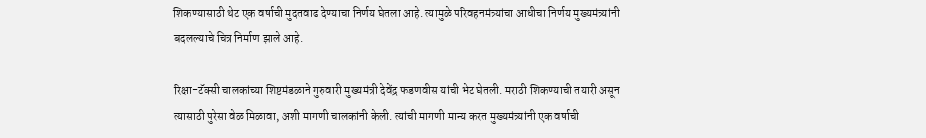शिकण्यासाठी थेट एक वर्षाची मुदतवाढ देण्याचा निर्णय घेतला आहे. त्यामुळे परिवहनमंत्र्यांचा आधीचा निर्णय मुख्यमंत्र्यांनी बदलल्याचे चित्र निर्माण झाले आहे.

रिक्षा-टॅक्सी चालकांच्या शिष्टमंडळाने गुरुवारी मुख्यमंत्री देवेंद्र फडणवीस यांची भेट घेतली. मराठी शिकण्याची तयारी असून त्यासाठी पुरेसा वेळ मिळावा, अशी मागणी चालकांनी केली. त्यांची मागणी मान्य करत मुख्यमंत्र्यांनी एक वर्षाची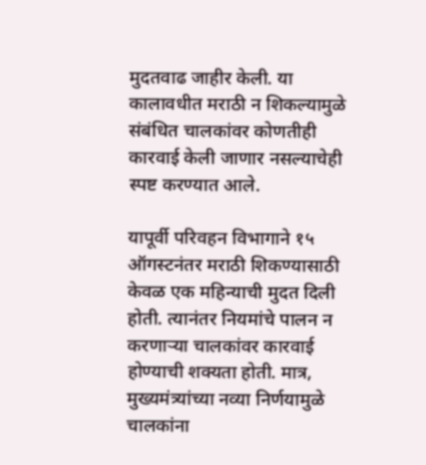मुदतवाढ जाहीर केली. या कालावधीत मराठी न शिकल्यामुळे संबंधित चालकांवर कोणतीही कारवाई केली जाणार नसल्याचेही स्पष्ट करण्यात आले.

यापूर्वी परिवहन विभागाने १५ ऑगस्टनंतर मराठी शिकण्यासाठी केवळ एक महिन्याची मुदत दिली होती. त्यानंतर नियमांचे पालन न करणाऱ्या चालकांवर कारवाई होण्याची शक्यता होती. मात्र, मुख्यमंत्र्यांच्या नव्या निर्णयामुळे चालकांना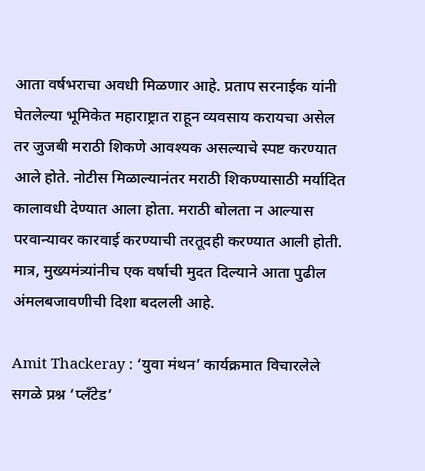आता वर्षभराचा अवधी मिळणार आहे. प्रताप सरनाईक यांनी घेतलेल्या भूमिकेत महाराष्ट्रात राहून व्यवसाय करायचा असेल तर जुजबी मराठी शिकणे आवश्यक असल्याचे स्पष्ट करण्यात आले होते. नोटीस मिळाल्यानंतर मराठी शिकण्यासाठी मर्यादित कालावधी देण्यात आला होता. मराठी बोलता न आल्यास परवान्यावर कारवाई करण्याची तरतूदही करण्यात आली होती. मात्र, मुख्यमंत्र्यांनीच एक वर्षाची मुदत दिल्याने आता पुढील अंमलबजावणीची दिशा बदलली आहे.

Amit Thackeray : ‘युवा मंथन’ कार्यक्रमात विचारलेले सगळे प्रश्न ‘प्लँटेड’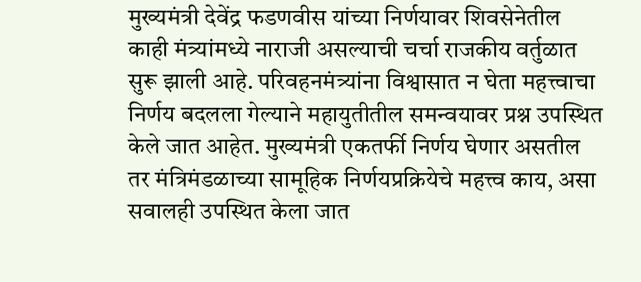मुख्यमंत्री देवेंद्र फडणवीस यांच्या निर्णयावर शिवसेनेतील काही मंत्र्यांमध्ये नाराजी असल्याची चर्चा राजकीय वर्तुळात सुरू झाली आहे. परिवहनमंत्र्यांना विश्वासात न घेता महत्त्वाचा निर्णय बदलला गेल्याने महायुतीतील समन्वयावर प्रश्न उपस्थित केले जात आहेत. मुख्यमंत्री एकतर्फी निर्णय घेणार असतील तर मंत्रिमंडळाच्या सामूहिक निर्णयप्रक्रियेचे महत्त्व काय, असा सवालही उपस्थित केला जात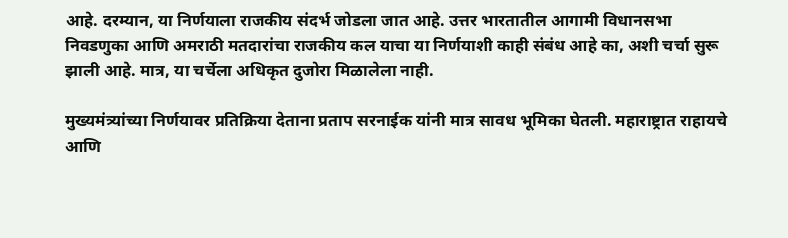आहे. दरम्यान, या निर्णयाला राजकीय संदर्भ जोडला जात आहे. उत्तर भारतातील आगामी विधानसभा निवडणुका आणि अमराठी मतदारांचा राजकीय कल याचा या निर्णयाशी काही संबंध आहे का, अशी चर्चा सुरू झाली आहे. मात्र, या चर्चेला अधिकृत दुजोरा मिळालेला नाही.

मुख्यमंत्र्यांच्या निर्णयावर प्रतिक्रिया देताना प्रताप सरनाईक यांनी मात्र सावध भूमिका घेतली. महाराष्ट्रात राहायचे आणि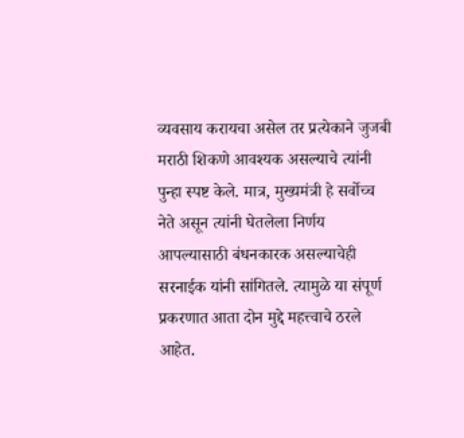व्यवसाय करायचा असेल तर प्रत्येकाने जुजबी मराठी शिकणे आवश्यक असल्याचे त्यांनी पुन्हा स्पष्ट केले. मात्र, मुख्यमंत्री हे सर्वोच्च नेते असून त्यांनी घेतलेला निर्णय आपल्यासाठी बंधनकारक असल्याचेही सरनाईक यांनी सांगितले. त्यामुळे या संपूर्ण प्रकरणात आता दोन मुद्दे महत्त्वाचे ठरले आहेत.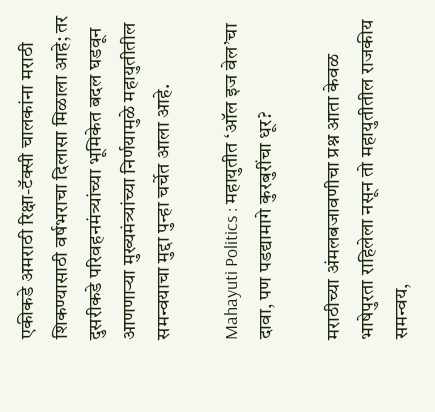एकीकडे अमराठी रिक्षा-टॅक्सी चालकांना मराठी शिकण्यासाठी वर्षभराचा दिलासा मिळाला आहे; तर दुसरीकडे परिवहनमंत्र्यांच्या भूमिकेत बदल घडवून आणणाऱ्या मुख्यमंत्र्यांच्या निर्णयामुळे महायुतीतील समन्वयाचा मुद्दा पुन्हा चर्चेत आला आहे.

Mahayuti Politics : महायुतीत ‘ऑल इज वेल’चा दावा, पण पडद्यामागे कुरबुरींचा धूर?

मराठीच्या अंमलबजावणीचा प्रश्न आता केवळ भाषेपुरता राहिलेला नसून तो महायुतीतील राजकीय समन्वय,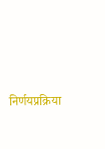निर्णयप्रक्रिया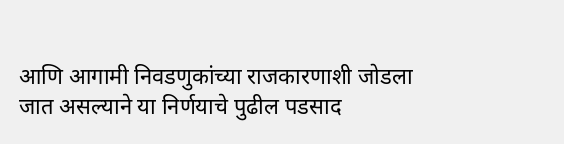आणि आगामी निवडणुकांच्या राजकारणाशी जोडला जात असल्याने या निर्णयाचे पुढील पडसाद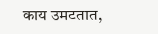काय उमटतात,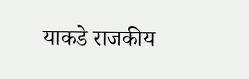याकडे राजकीय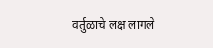वर्तुळाचे लक्ष लागले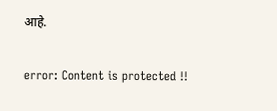आहे.

error: Content is protected !!